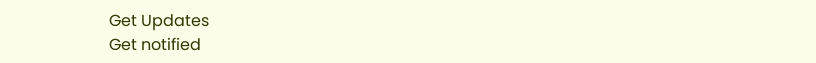Get Updates
Get notified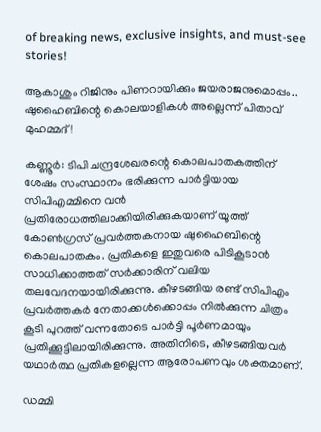of breaking news, exclusive insights, and must-see stories!

ആകാശും റിജിനും പിണറായിക്കും ജയരാജനുമൊപ്പം.. ഷുഹൈബിന്റെ കൊലയാളികൾ അല്ലെന്ന് പിതാവ് മുഹമ്മദ്!

കണ്ണൂര്‍: ടിപി ചന്ദ്രശേഖരന്റെ കൊലപാതകത്തിന് ശേഷം സംസ്ഥാനം ഭരിക്കുന്ന പാര്‍ട്ടിയായ സിപിഎമ്മിനെ വന്‍ പ്രതിരോധത്തിലാക്കിയിരിക്കുകയാണ് യൂത്ത് കോണ്‍ഗ്രസ് പ്രവര്‍ത്തകനായ ഷുഹൈബിന്റെ കൊലപാതകം. പ്രതികളെ ഇതുവരെ പിടികൂടാന്‍ സാധിക്കാത്തത് സര്‍ക്കാരിന് വലിയ തലവേദനയായിരിക്കുന്നു. കീഴടങ്ങിയ രണ്ട് സിപിഎം പ്രവര്‍ത്തകര്‍ നേതാക്കള്‍ക്കൊപ്പം നില്‍ക്കുന്ന ചിത്രം കൂടി പുറത്ത് വന്നതോടെ പാര്‍ട്ടി പൂര്‍ണമായും പ്രതിക്കൂട്ടിലായിരിക്കുന്നു. അതിനിടെ, കീഴടങ്ങിയവര്‍ യഥാര്‍ത്ഥ പ്രതികളല്ലെന്ന ആരോപണവും ശക്തമാണ്.

ഡമ്മി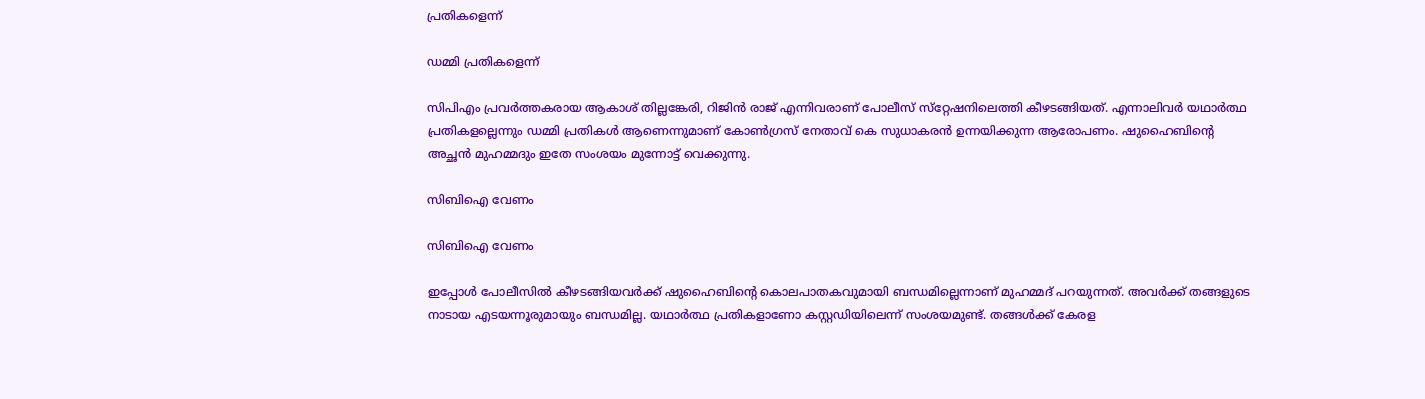പ്രതികളെന്ന്

ഡമ്മി പ്രതികളെന്ന്

സിപിഎം പ്രവര്‍ത്തകരായ ആകാശ് തില്ലങ്കേരി, റിജിന്‍ രാജ് എന്നിവരാണ് പോലീസ് സ്‌റ്റേഷനിലെത്തി കീഴടങ്ങിയത്. എന്നാലിവര്‍ യഥാര്‍ത്ഥ പ്രതികളല്ലെന്നും ഡമ്മി പ്രതികള്‍ ആണെന്നുമാണ് കോണ്‍ഗ്രസ് നേതാവ് കെ സുധാകരന്‍ ഉന്നയിക്കുന്ന ആരോപണം. ഷുഹൈബിന്റെ അച്ഛന്‍ മുഹമ്മദും ഇതേ സംശയം മുന്നോട്ട് വെക്കുന്നു.

സിബിഐ വേണം

സിബിഐ വേണം

ഇപ്പോള്‍ പോലീസില്‍ കീഴടങ്ങിയവര്‍ക്ക് ഷുഹൈബിന്റെ കൊലപാതകവുമായി ബന്ധമില്ലെന്നാണ് മുഹമ്മദ് പറയുന്നത്. അവര്‍ക്ക് തങ്ങളുടെ നാടായ എടയന്നൂരുമായും ബന്ധമില്ല. യഥാര്‍ത്ഥ പ്രതികളാണോ കസ്റ്റഡിയിലെന്ന് സംശയമുണ്ട്. തങ്ങള്‍ക്ക് കേരള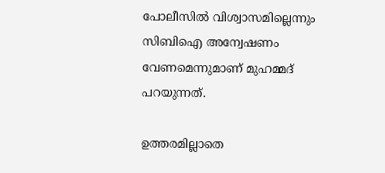പോലീസില്‍ വിശ്വാസമില്ലെന്നും സിബിഐ അന്വേഷണം വേണമെന്നുമാണ് മുഹമ്മദ് പറയുന്നത്.

ഉത്തരമില്ലാതെ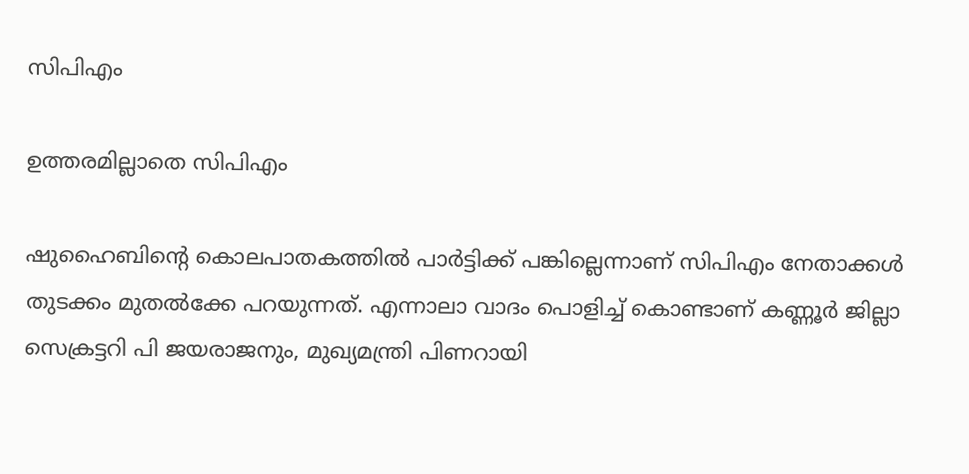സിപിഎം

ഉത്തരമില്ലാതെ സിപിഎം

ഷുഹൈബിന്റെ കൊലപാതകത്തില്‍ പാര്‍ട്ടിക്ക് പങ്കില്ലെന്നാണ് സിപിഎം നേതാക്കള്‍ തുടക്കം മുതല്‍ക്കേ പറയുന്നത്. എന്നാലാ വാദം പൊളിച്ച് കൊണ്ടാണ് കണ്ണൂര്‍ ജില്ലാ സെക്രട്ടറി പി ജയരാജനും, മുഖ്യമന്ത്രി പിണറായി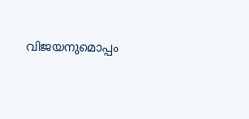വിജയനുമൊപ്പം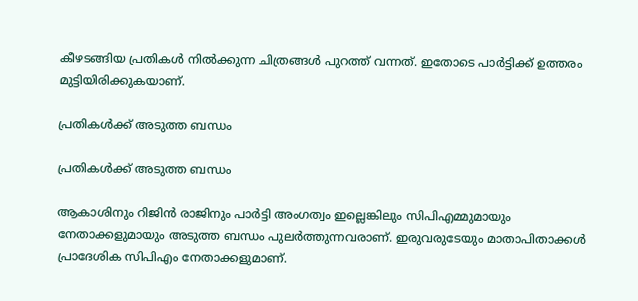കീഴടങ്ങിയ പ്രതികള്‍ നില്‍ക്കുന്ന ചിത്രങ്ങള്‍ പുറത്ത് വന്നത്. ഇതോടെ പാര്‍ട്ടിക്ക് ഉത്തരം മുട്ടിയിരിക്കുകയാണ്.

പ്രതികൾക്ക് അടുത്ത ബന്ധം

പ്രതികൾക്ക് അടുത്ത ബന്ധം

ആകാശിനും റിജിന്‍ രാജിനും പാര്‍ട്ടി അംഗത്വം ഇല്ലെങ്കിലും സിപിഎമ്മുമായും നേതാക്കളുമായും അടുത്ത ബന്ധം പുലര്‍ത്തുന്നവരാണ്. ഇരുവരുടേയും മാതാപിതാക്കള്‍ പ്രാദേശിക സിപിഎം നേതാക്കളുമാണ്.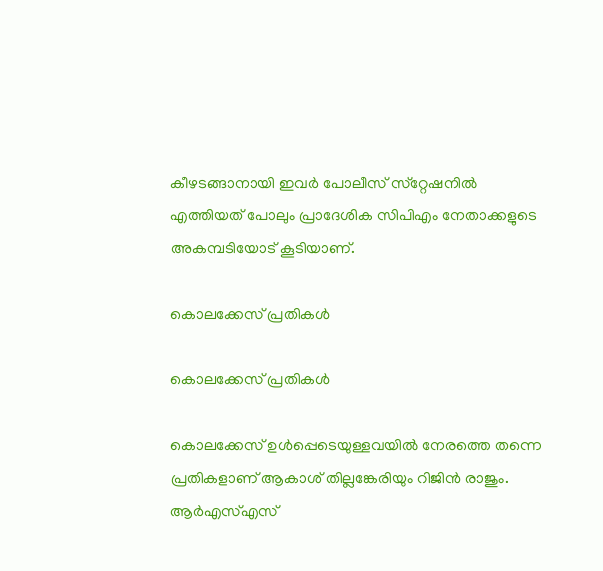കീഴടങ്ങാനായി ഇവര്‍ പോലീസ് സ്‌റ്റേഷനില്‍ എത്തിയത് പോലും പ്രാദേശിക സിപിഎം നേതാക്കളുടെ അകമ്പടിയോട് കൂടിയാണ്.

കൊലക്കേസ് പ്രതികൾ

കൊലക്കേസ് പ്രതികൾ

കൊലക്കേസ് ഉള്‍പ്പെടെയുള്ളവയില്‍ നേരത്തെ തന്നെ പ്രതികളാണ് ആകാശ് തില്ലങ്കേരിയും റിജിന്‍ രാജും. ആര്‍എസ്എസ്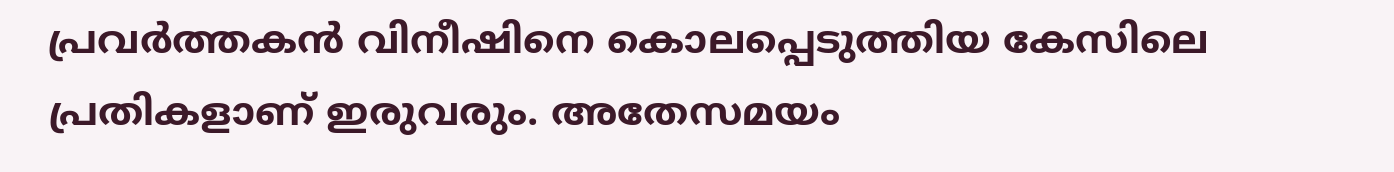പ്രവര്‍ത്തകന്‍ വിനീഷിനെ കൊലപ്പെടുത്തിയ കേസിലെ പ്രതികളാണ് ഇരുവരും. അതേസമയം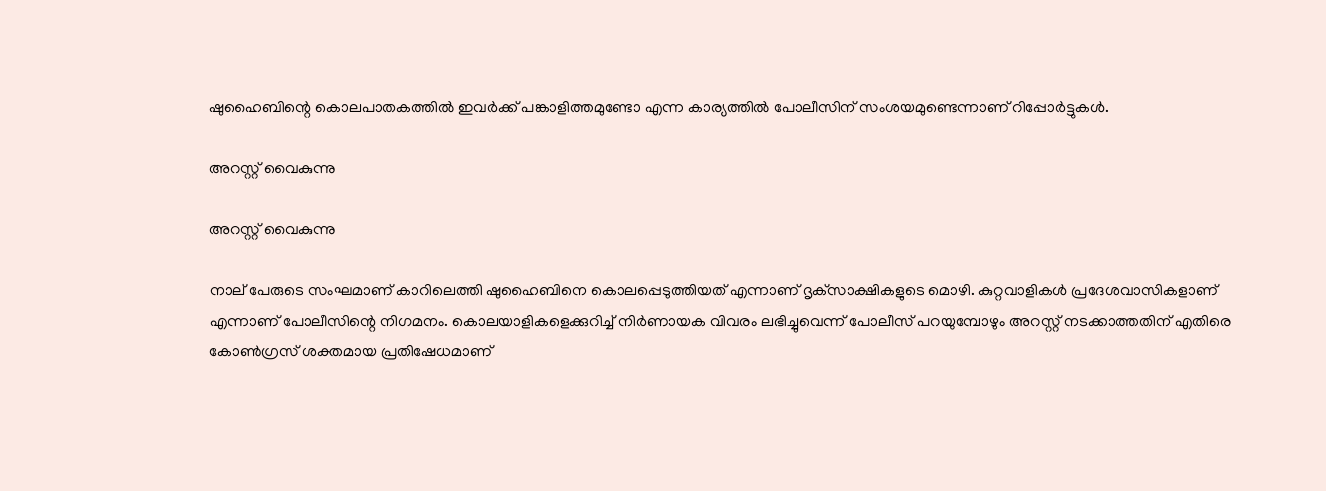ഷുഹൈബിന്റെ കൊലപാതകത്തില്‍ ഇവര്‍ക്ക് പങ്കാളിത്തമുണ്ടോ എന്ന കാര്യത്തില്‍ പോലീസിന് സംശയമുണ്ടെന്നാണ് റിപ്പോര്‍ട്ടുകള്‍.

അറസ്റ്റ് വൈകുന്നു

അറസ്റ്റ് വൈകുന്നു

നാല് പേരുടെ സംഘമാണ് കാറിലെത്തി ഷുഹൈബിനെ കൊലപ്പെടുത്തിയത് എന്നാണ് ദൃക്‌സാക്ഷികളുടെ മൊഴി. കുറ്റവാളികള്‍ പ്രദേശവാസികളാണ് എന്നാണ് പോലീസിന്റെ നിഗമനം. കൊലയാളികളെക്കുറിച്ച് നിര്‍ണായക വിവരം ലഭിച്ചുവെന്ന് പോലീസ് പറയുമ്പോഴും അറസ്റ്റ് നടക്കാത്തതിന് എതിരെ കോണ്‍ഗ്രസ് ശക്തമായ പ്രതിഷേധമാണ്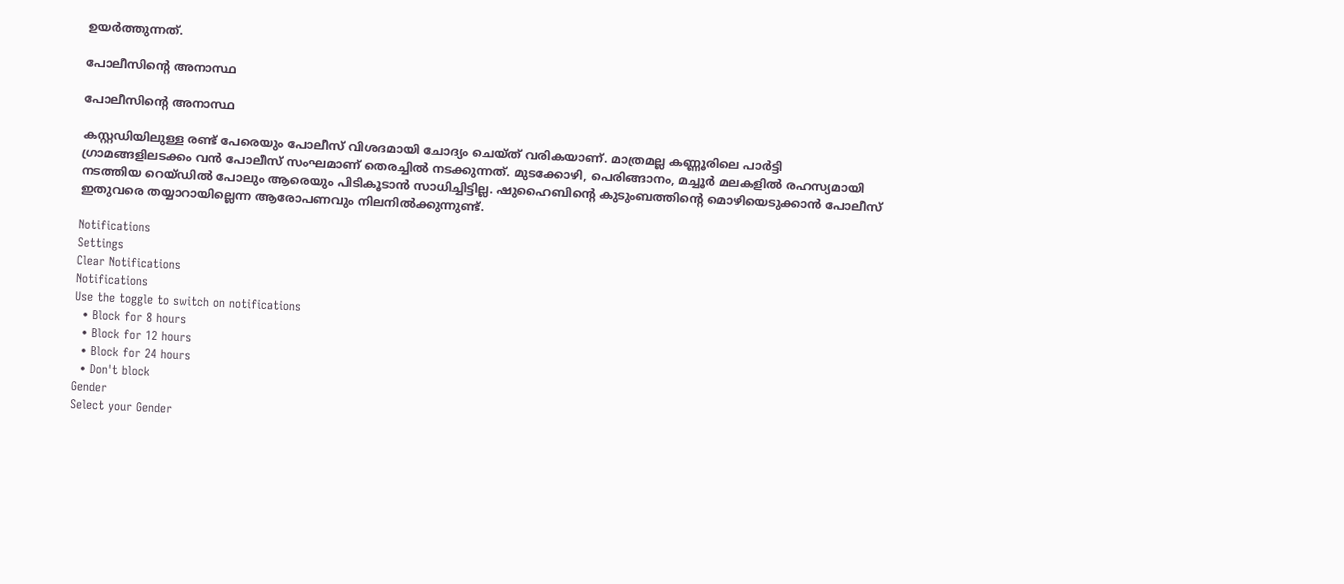ഉയര്‍ത്തുന്നത്.

പോലീസിന്റെ അനാസ്ഥ

പോലീസിന്റെ അനാസ്ഥ

കസ്റ്റഡിയിലുള്ള രണ്ട് പേരെയും പോലീസ് വിശദമായി ചോദ്യം ചെയ്ത് വരികയാണ്. മാത്രമല്ല കണ്ണൂരിലെ പാര്‍ട്ടി ഗ്രാമങ്ങളിലടക്കം വന്‍ പോലീസ് സംഘമാണ് തെരച്ചില്‍ നടക്കുന്നത്. മുടക്കോഴി, പെരിങ്ങാനം, മച്ചൂര്‍ മലകളില്‍ രഹസ്യമായി നടത്തിയ റെയ്ഡില്‍ പോലും ആരെയും പിടികൂടാന്‍ സാധിച്ചിട്ടില്ല. ഷുഹൈബിന്റെ കുടുംബത്തിന്റെ മൊഴിയെടുക്കാന്‍ പോലീസ് ഇതുവരെ തയ്യാറായില്ലെന്ന ആരോപണവും നിലനില്‍ക്കുന്നുണ്ട്.

Notifications
Settings
Clear Notifications
Notifications
Use the toggle to switch on notifications
  • Block for 8 hours
  • Block for 12 hours
  • Block for 24 hours
  • Don't block
Gender
Select your Gender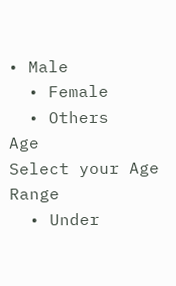• Male
  • Female
  • Others
Age
Select your Age Range
  • Under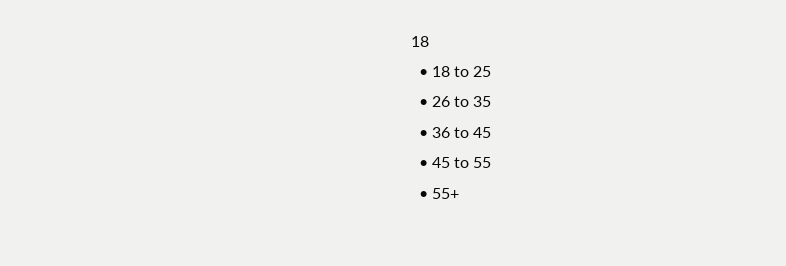18
  • 18 to 25
  • 26 to 35
  • 36 to 45
  • 45 to 55
  • 55+